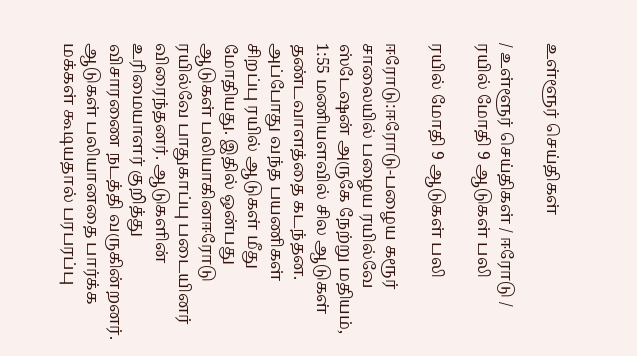உள்ளூர் செய்திகள்

/ உள்ளூர் செய்திகள் / ஈரோடு / ரயில் மோதி 9 ஆடுகள் பலி

ரயில் மோதி 9 ஆடுகள் பலி

ஈரோடு:ஈரோடு-பழைய கரூர் சாலையில் பழைய ரயில்வே ஸ்டேஷன் அருகே நேற்று மதியம், 1:55 மணியளவில் சில ஆடுகள் தண்டவாளத்தை கடந்தன. அப்போது வந்த பயணிகள் சிறப்பு ரயில் ஆடுகள் மீது மோதியது. இதில் ஒன்பது ஆடுகள் பலியாகினஈரோடு ரயில்வே பாதுகாப்பு படையினர் விரைந்தனர். ஆடுகளின் உரிமையாளர் குறித்து விசாரணை நடத்தி வருகின்றனர். ஆடுகள் பலியானதை பார்க்க மக்கள் கூடியதால் பரபரப்பு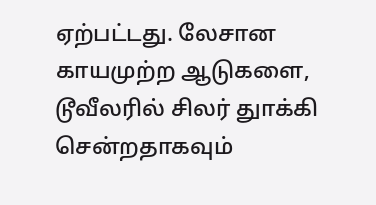ஏற்பட்டது. லேசான காயமுற்ற ஆடுகளை, டூவீலரில் சிலர் துாக்கி சென்றதாகவும்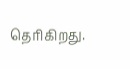தெரிகிறது.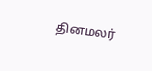தினமலர்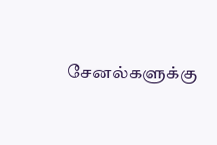சேனல்களுக்கு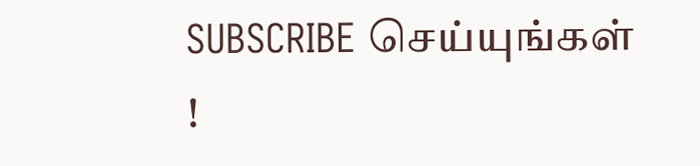SUBSCRIBE செய்யுங்கள் !